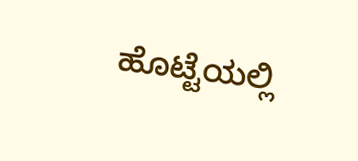ಹೊಟ್ಟೆಯಲ್ಲಿ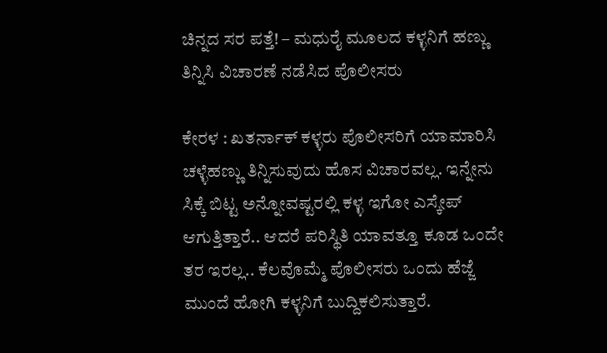ಚಿನ್ನದ ಸರ ಪತ್ತೆ! – ಮಧುರೈ ಮೂಲದ ಕಳ್ಳನಿಗೆ ಹಣ್ಣು ತಿನ್ನಿಸಿ ವಿಚಾರಣೆ ನಡೆಸಿದ ಪೊಲೀಸರು

ಕೇರಳ : ಖತರ್ನಾಕ್ ಕಳ್ಳರು ಪೊಲೀಸರಿಗೆ ಯಾಮಾರಿಸಿ ಚಳ್ಳೆಹಣ್ಣು ತಿನ್ನಿಸುವುದು ಹೊಸ ವಿಚಾರವಲ್ಲ. ಇನ್ನೇನು ಸಿಕ್ಕೆ ಬಿಟ್ಟ ಅನ್ನೋವಷ್ಟರಲ್ಲಿ ಕಳ್ಳ ಇಗೋ ಎಸ್ಕೇಪ್ ಆಗುತ್ತಿತ್ತಾರೆ.. ಆದರೆ ಪರಿಸ್ಥಿತಿ ಯಾವತ್ತೂ ಕೂಡ ಒಂದೇ ತರ ಇರಲ್ಲ.. ಕೆಲವೊಮ್ಮೆ ಪೊಲೀಸರು ಒಂದು ಹೆಜ್ಜೆ ಮುಂದೆ ಹೋಗಿ ಕಳ್ಳನಿಗೆ ಬುದ್ದಿಕಲಿಸುತ್ತಾರೆ.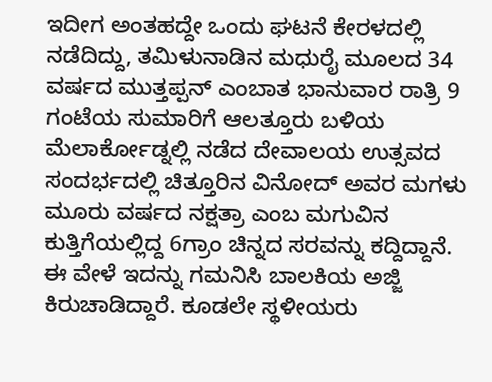ಇದೀಗ ಅಂತಹದ್ದೇ ಒಂದು ಘಟನೆ ಕೇರಳದಲ್ಲಿ ನಡೆದಿದ್ದು, ತಮಿಳುನಾಡಿನ ಮಧುರೈ ಮೂಲದ 34 ವರ್ಷದ ಮುತ್ತಪ್ಪನ್ ಎಂಬಾತ ಭಾನುವಾರ ರಾತ್ರಿ 9 ಗಂಟೆಯ ಸುಮಾರಿಗೆ ಆಲತ್ತೂರು ಬಳಿಯ ಮೆಲಾರ್ಕೋಡ್ನಲ್ಲಿ ನಡೆದ ದೇವಾಲಯ ಉತ್ಸವದ ಸಂದರ್ಭದಲ್ಲಿ ಚಿತ್ತೂರಿನ ವಿನೋದ್ ಅವರ ಮಗಳು ಮೂರು ವರ್ಷದ ನಕ್ಷತ್ರಾ ಎಂಬ ಮಗುವಿನ ಕುತ್ತಿಗೆಯಲ್ಲಿದ್ದ 6ಗ್ರಾಂ ಚಿನ್ನದ ಸರವನ್ನು ಕದ್ದಿದ್ದಾನೆ.
ಈ ವೇಳೆ ಇದನ್ನು ಗಮನಿಸಿ ಬಾಲಕಿಯ ಅಜ್ಜಿ ಕಿರುಚಾಡಿದ್ದಾರೆ. ಕೂಡಲೇ ಸ್ಥಳೀಯರು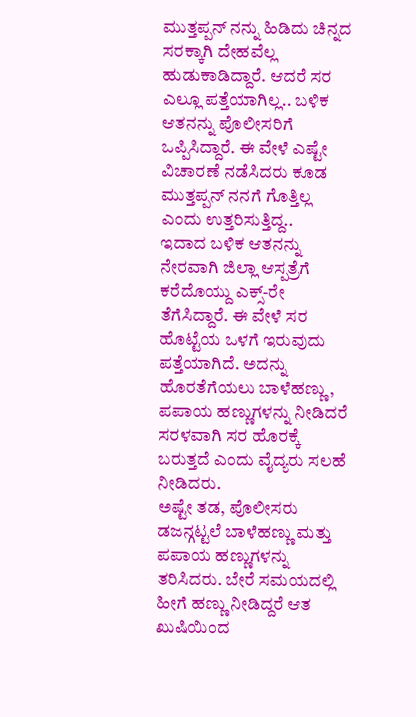ಮುತ್ತಪ್ಪನ್ ನನ್ನು ಹಿಡಿದು ಚಿನ್ನದ ಸರಕ್ಕಾಗಿ ದೇಹವೆಲ್ಲ ಹುಡುಕಾಡಿದ್ದಾರೆ. ಆದರೆ ಸರ ಎಲ್ಲೂ ಪತ್ತೆಯಾಗಿಲ್ಲ.. ಬಳಿಕ ಆತನನ್ನು ಪೊಲೀಸರಿಗೆ ಒಪ್ಪಿಸಿದ್ದಾರೆ. ಈ ವೇಳೆ ಎಷ್ಟೇ ವಿಚಾರಣೆ ನಡೆಸಿದರು ಕೂಡ ಮುತ್ತಪ್ಪನ್ ನನಗೆ ಗೊತ್ತಿಲ್ಲ ಎಂದು ಉತ್ತರಿಸುತ್ತಿದ್ದ..
ಇದಾದ ಬಳಿಕ ಆತನನ್ನು ನೇರವಾಗಿ ಜಿಲ್ಲಾ ಆಸ್ಪತ್ರೆಗೆ ಕರೆದೊಯ್ದು ಎಕ್ಸ್-ರೇ ತೆಗೆಸಿದ್ದಾರೆ. ಈ ವೇಳೆ ಸರ ಹೊಟ್ಟೆಯ ಒಳಗೆ ಇರುವುದು ಪತ್ತೆಯಾಗಿದೆ. ಅದನ್ನು ಹೊರತೆಗೆಯಲು ಬಾಳೆಹಣ್ಣು, ಪಪಾಯ ಹಣ್ಣುಗಳನ್ನು ನೀಡಿದರೆ ಸರಳವಾಗಿ ಸರ ಹೊರಕ್ಕೆ ಬರುತ್ತದೆ ಎಂದು ವೈದ್ಯರು ಸಲಹೆ ನೀಡಿದರು.
ಅಷ್ಟೇ ತಡ, ಪೊಲೀಸರು ಡಜನ್ಗಟ್ಟಲೆ ಬಾಳೆಹಣ್ಣು ಮತ್ತು ಪಪಾಯ ಹಣ್ಣುಗಳನ್ನು ತರಿಸಿದರು. ಬೇರೆ ಸಮಯದಲ್ಲಿ ಹೀಗೆ ಹಣ್ಣು ನೀಡಿದ್ದರೆ ಆತ ಖುಷಿಯಿಂದ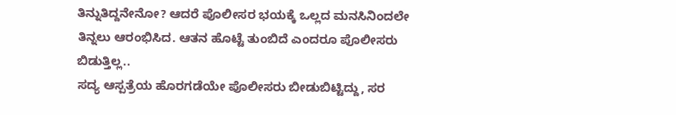ತಿನ್ನುತಿದ್ದನೇನೋ? ಆದರೆ ಪೊಲೀಸರ ಭಯಕ್ಕೆ ಒಲ್ಲದ ಮನಸಿನಿಂದಲೇ ತಿನ್ನಲು ಆರಂಭಿಸಿದ. ಆತನ ಹೊಟ್ಟೆ ತುಂಬಿದೆ ಎಂದರೂ ಪೊಲೀಸರು ಬಿಡುತ್ತಿಲ್ಲ..
ಸದ್ಯ ಆಸ್ಪತ್ರೆಯ ಹೊರಗಡೆಯೇ ಪೊಲೀಸರು ಬೀಡುಬಿಟ್ಟಿದ್ದು, ಸರ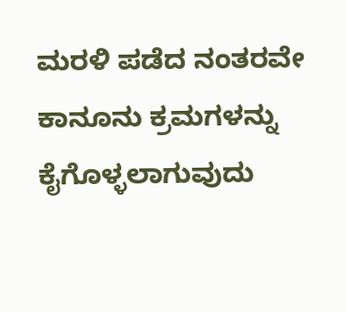ಮರಳಿ ಪಡೆದ ನಂತರವೇ ಕಾನೂನು ಕ್ರಮಗಳನ್ನು ಕೈಗೊಳ್ಳಲಾಗುವುದು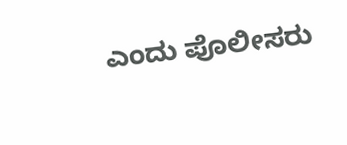ಎಂದು ಪೊಲೀಸರು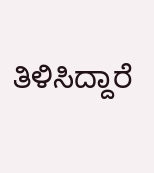ತಿಳಿಸಿದ್ದಾರೆ